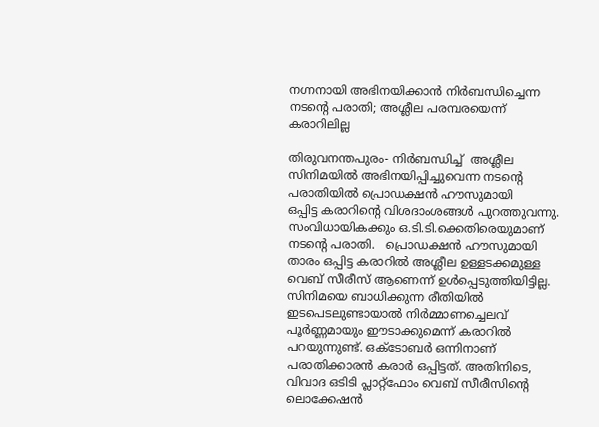നഗ്നനായി അഭിനയിക്കാന്‍ നിര്‍ബന്ധിച്ചെന്ന നടന്റെ പരാതി; അശ്ലീല പരമ്പരയെന്ന് കരാറിലില്ല

തിരുവനന്തപുരം- നിര്‍ബന്ധിച്ച്  അശ്ലീല സിനിമയില്‍ അഭിനയിപ്പിച്ചുവെന്ന നടന്റെ പരാതിയില്‍ പ്രൊഡക്ഷന്‍ ഹൗസുമായി
ഒപ്പിട്ട കരാറിന്റെ വിശദാംശങ്ങള്‍ പുറത്തുവന്നു.
സംവിധായികക്കും ഒ.ടി.ടി.ക്കെതിരെയുമാണ് നടന്റെ പരാതി.   പ്രൊഡക്ഷന്‍ ഹൗസുമായി താരം ഒപ്പിട്ട കരാറില്‍ അശ്ലീല ഉള്ളടക്കമുള്ള വെബ് സീരീസ് ആണെന്ന് ഉള്‍പ്പെടുത്തിയിട്ടില്ല. സിനിമയെ ബാധിക്കുന്ന രീതിയില്‍ ഇടപെടലുണ്ടായാല്‍ നിര്‍മ്മാണച്ചെലവ് പൂര്‍ണ്ണമായും ഈടാക്കുമെന്ന് കരാറില്‍ പറയുന്നുണ്ട്. ഒക്ടോബര്‍ ഒന്നിനാണ് പരാതിക്കാരന്‍ കരാര്‍ ഒപ്പിട്ടത്. അതിനിടെ, വിവാദ ഒടിടി പ്ലാറ്റ്‌ഫോം വെബ് സീരീസിന്റെ ലൊക്കേഷന്‍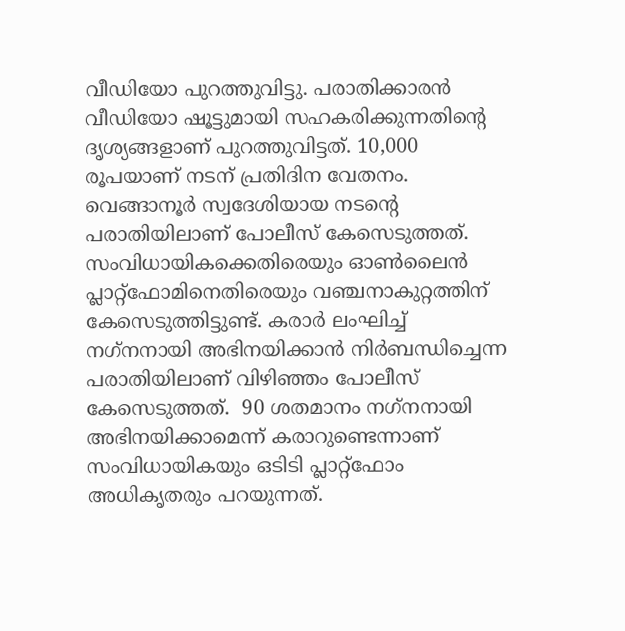വീഡിയോ പുറത്തുവിട്ടു. പരാതിക്കാരന്‍ വീഡിയോ ഷൂട്ടുമായി സഹകരിക്കുന്നതിന്റെ ദൃശ്യങ്ങളാണ് പുറത്തുവിട്ടത്. 10,000 രൂപയാണ് നടന് പ്രതിദിന വേതനം. വെങ്ങാനൂര്‍ സ്വദേശിയായ നടന്റെ പരാതിയിലാണ് പോലീസ് കേസെടുത്തത്.
സംവിധായികക്കെതിരെയും ഓണ്‍ലൈന്‍ പ്ലാറ്റ്‌ഫോമിനെതിരെയും വഞ്ചനാകുറ്റത്തിന് കേസെടുത്തിട്ടുണ്ട്. കരാര്‍ ലംഘിച്ച് നഗ്‌നനായി അഭിനയിക്കാന്‍ നിര്‍ബന്ധിച്ചെന്ന പരാതിയിലാണ് വിഴിഞ്ഞം പോലീസ് കേസെടുത്തത്.  90 ശതമാനം നഗ്‌നനായി അഭിനയിക്കാമെന്ന് കരാറുണ്ടെന്നാണ് സംവിധായികയും ഒടിടി പ്ലാറ്റ്‌ഫോം അധികൃതരും പറയുന്നത്.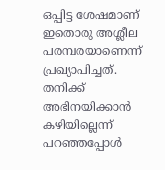ഒപ്പിട്ട ശേഷമാണ് ഇതൊരു അശ്ലീല പരമ്പരയാണെന്ന് പ്രഖ്യാപിച്ചത്. തനിക്ക് അഭിനയിക്കാന്‍ കഴിയില്ലെന്ന് പറഞ്ഞപ്പോള്‍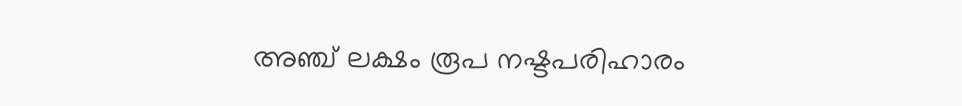അഞ്ച് ലക്ഷം രൂപ നഷ്ടപരിഹാരം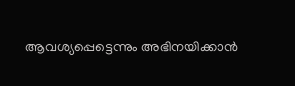ആവശ്യപ്പെട്ടെന്നും അഭിനയിക്കാന്‍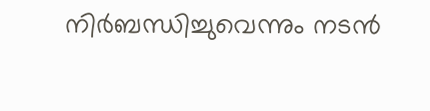നിര്‍ബന്ധിച്ചുവെന്നും നടന്‍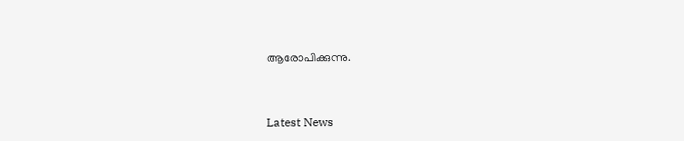ആരോപിക്കുന്നു.



Latest News